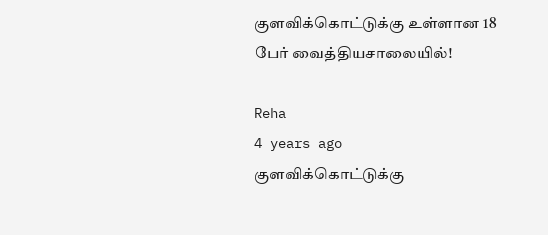குளவிக்கொட்டுக்கு உள்ளான 18 பேர் வைத்தியசாலையில்!

Reha
4 years ago
குளவிக்கொட்டுக்கு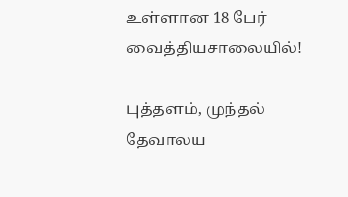உள்ளான 18 பேர் வைத்தியசாலையில்!

புத்தளம், முந்தல் தேவாலய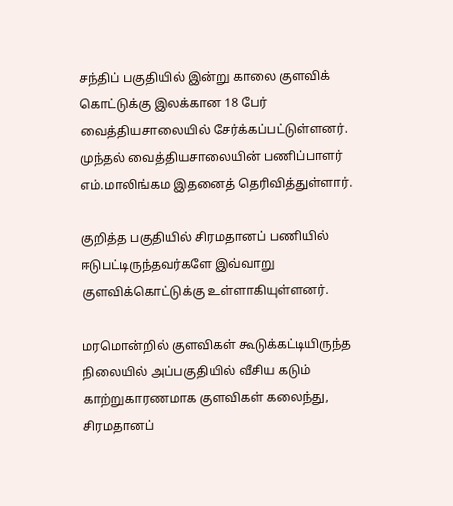சந்திப் பகுதியில் இன்று காலை குளவிக் கொட்டுக்கு இலக்கான 18 பேர் வைத்தியசாலையில் சேர்க்கப்பட்டுள்ளனர். முந்தல் வைத்தியசாலையின் பணிப்பாளர் எம்.மாலிங்கம இதனைத் தெரிவித்துள்ளார்.

குறித்த பகுதியில் சிரமதானப் பணியில் ஈடுபட்டிருந்தவர்களே இவ்வாறு குளவிக்கொட்டுக்கு உள்ளாகியுள்ளனர்.

மரமொன்றில் குளவிகள் கூடுக்கட்டியிருந்த நிலையில் அப்பகுதியில் வீசிய கடும் காற்றுகாரணமாக குளவிகள் கலைந்து, சிரமதானப்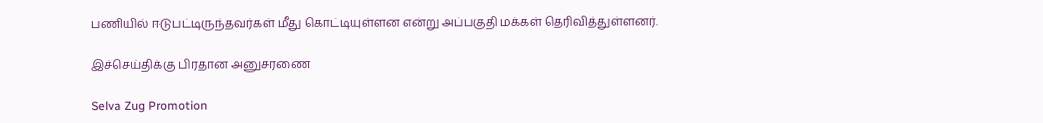பணியில் ஈடுபட்டிருந்தவர்கள் மீது கொட்டியுள்ளன என்று அப்பகுதி மக்கள் தெரிவித்துள்ளனர்.

இச்செய்திக்கு பிரதான அனுசரணை

Selva Zug Promotion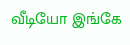வீடியோ இங்கே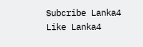Subcribe Lanka4
Like Lanka4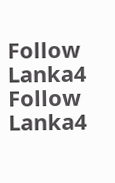Follow Lanka4
Follow Lanka4